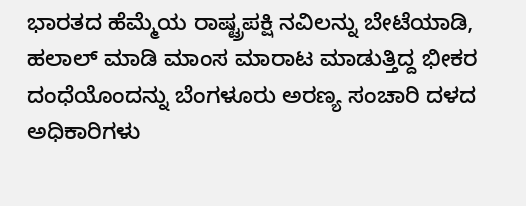ಭಾರತದ ಹೆಮ್ಮೆಯ ರಾಷ್ಟ್ರಪಕ್ಷಿ ನವಿಲನ್ನು ಬೇಟೆಯಾಡಿ, ಹಲಾಲ್ ಮಾಡಿ ಮಾಂಸ ಮಾರಾಟ ಮಾಡುತ್ತಿದ್ದ ಭೀಕರ ದಂಧೆಯೊಂದನ್ನು ಬೆಂಗಳೂರು ಅರಣ್ಯ ಸಂಚಾರಿ ದಳದ ಅಧಿಕಾರಿಗಳು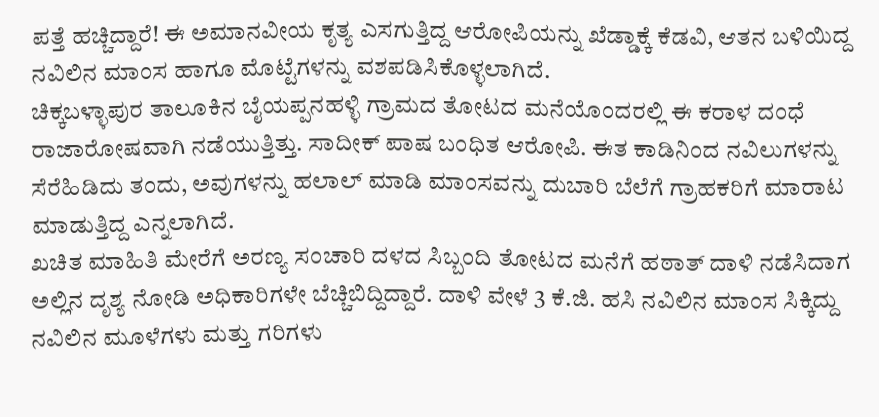ಪತ್ತೆ ಹಚ್ಚಿದ್ದಾರೆ! ಈ ಅಮಾನವೀಯ ಕೃತ್ಯ ಎಸಗುತ್ತಿದ್ದ ಆರೋಪಿಯನ್ನು ಖೆಡ್ಡಾಕ್ಕೆ ಕೆಡವಿ, ಆತನ ಬಳಿಯಿದ್ದ ನವಿಲಿನ ಮಾಂಸ ಹಾಗೂ ಮೊಟ್ಟೆಗಳನ್ನು ವಶಪಡಿಸಿಕೊಳ್ಳಲಾಗಿದೆ.
ಚಿಕ್ಕಬಳ್ಳಾಪುರ ತಾಲೂಕಿನ ಬೈಯಪ್ಪನಹಳ್ಳಿ ಗ್ರಾಮದ ತೋಟದ ಮನೆಯೊಂದರಲ್ಲಿ ಈ ಕರಾಳ ದಂಧೆ ರಾಜಾರೋಷವಾಗಿ ನಡೆಯುತ್ತಿತ್ತು. ಸಾದೀಕ್ ಪಾಷ ಬಂಧಿತ ಆರೋಪಿ. ಈತ ಕಾಡಿನಿಂದ ನವಿಲುಗಳನ್ನು ಸೆರೆಹಿಡಿದು ತಂದು, ಅವುಗಳನ್ನು ಹಲಾಲ್ ಮಾಡಿ ಮಾಂಸವನ್ನು ದುಬಾರಿ ಬೆಲೆಗೆ ಗ್ರಾಹಕರಿಗೆ ಮಾರಾಟ ಮಾಡುತ್ತಿದ್ದ ಎನ್ನಲಾಗಿದೆ.
ಖಚಿತ ಮಾಹಿತಿ ಮೇರೆಗೆ ಅರಣ್ಯ ಸಂಚಾರಿ ದಳದ ಸಿಬ್ಬಂದಿ ತೋಟದ ಮನೆಗೆ ಹಠಾತ್ ದಾಳಿ ನಡೆಸಿದಾಗ ಅಲ್ಲಿನ ದೃಶ್ಯ ನೋಡಿ ಅಧಿಕಾರಿಗಳೇ ಬೆಚ್ಚಿಬಿದ್ದಿದ್ದಾರೆ. ದಾಳಿ ವೇಳೆ 3 ಕೆ.ಜಿ. ಹಸಿ ನವಿಲಿನ ಮಾಂಸ ಸಿಕ್ಕಿದ್ದು ನವಿಲಿನ ಮೂಳೆಗಳು ಮತ್ತು ಗರಿಗಳು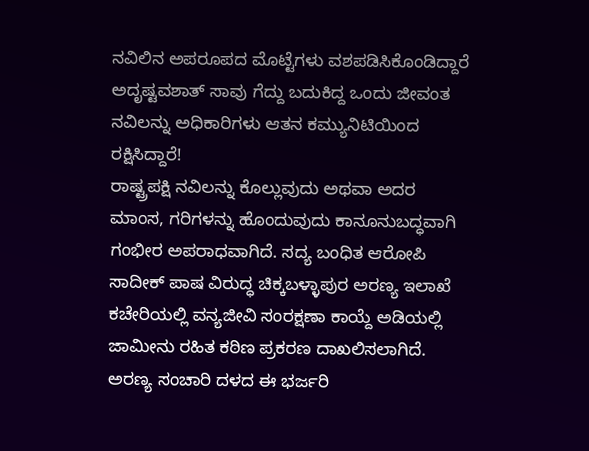ನವಿಲಿನ ಅಪರೂಪದ ಮೊಟ್ಟೆಗಳು ವಶಪಡಿಸಿಕೊಂಡಿದ್ದಾರೆ
ಅದೃಷ್ಟವಶಾತ್ ಸಾವು ಗೆದ್ದು ಬದುಕಿದ್ದ ಒಂದು ಜೀವಂತ ನವಿಲನ್ನು ಅಧಿಕಾರಿಗಳು ಆತನ ಕಮ್ಯುನಿಟಿಯಿಂದ ರಕ್ಷಿಸಿದ್ದಾರೆ!
ರಾಷ್ಟ್ರಪಕ್ಷಿ ನವಿಲನ್ನು ಕೊಲ್ಲುವುದು ಅಥವಾ ಅದರ ಮಾಂಸ, ಗರಿಗಳನ್ನು ಹೊಂದುವುದು ಕಾನೂನುಬದ್ಧವಾಗಿ ಗಂಭೀರ ಅಪರಾಧವಾಗಿದೆ. ಸದ್ಯ ಬಂಧಿತ ಆರೋಪಿ ಸಾದೀಕ್ ಪಾಷ ವಿರುದ್ಧ ಚಿಕ್ಕಬಳ್ಳಾಪುರ ಅರಣ್ಯ ಇಲಾಖೆ ಕಚೇರಿಯಲ್ಲಿ ವನ್ಯಜೀವಿ ಸಂರಕ್ಷಣಾ ಕಾಯ್ದೆ ಅಡಿಯಲ್ಲಿ ಜಾಮೀನು ರಹಿತ ಕಠಿಣ ಪ್ರಕರಣ ದಾಖಲಿಸಲಾಗಿದೆ.
ಅರಣ್ಯ ಸಂಚಾರಿ ದಳದ ಈ ಭರ್ಜರಿ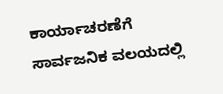ಕಾರ್ಯಾಚರಣೆಗೆ ಸಾರ್ವಜನಿಕ ವಲಯದಲ್ಲಿ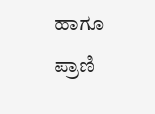ಹಾಗೂ ಪ್ರಾಣಿ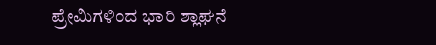ಪ್ರೇಮಿಗಳಿಂದ ಭಾರಿ ಶ್ಲಾಘನೆ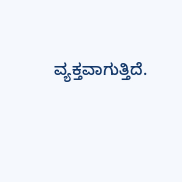ವ್ಯಕ್ತವಾಗುತ್ತಿದೆ.